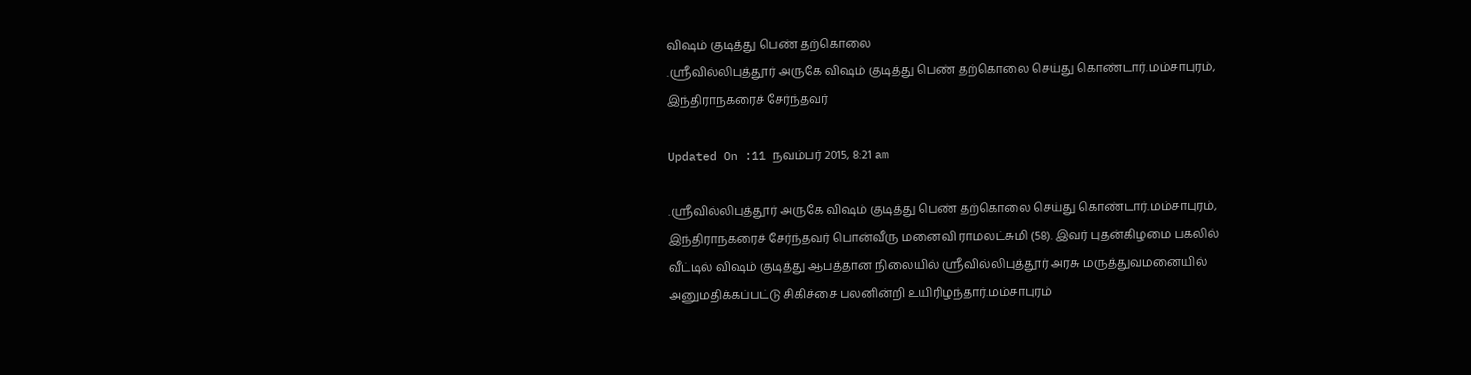விஷம் குடித்து பெண் தற்கொலை
.ஸ்ரீவில்லிபுத்தூர் அருகே விஷம் குடித்து பெண் தற்கொலை செய்து கொண்டார்.மம்சாபுரம், இந்திராநகரைச் சேர்ந்தவர்

Updated On :11 நவம்பர் 2015, 8:21 am

.ஸ்ரீவில்லிபுத்தூர் அருகே விஷம் குடித்து பெண் தற்கொலை செய்து கொண்டார்.மம்சாபுரம், இந்திராநகரைச் சேர்ந்தவர் பொன்வீரு மனைவி ராமலட்சுமி (58). இவர் புதன்கிழமை பகலில் வீட்டில் விஷம் குடித்து ஆபத்தான நிலையில் ஸ்ரீவில்லிபுத்தூர் அரசு மருத்துவமனையில் அனுமதிக்கப்பட்டு சிகிச்சை பலனின்றி உயிரிழந்தார்.மம்சாபுரம்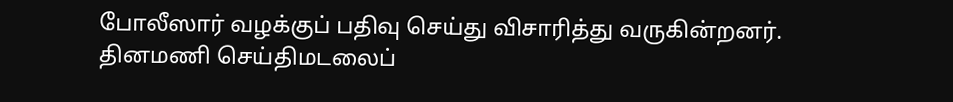போலீஸார் வழக்குப் பதிவு செய்து விசாரித்து வருகின்றனர்.
தினமணி செய்திமடலைப்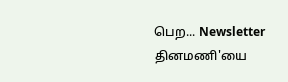பெற... Newsletter
தினமணி'யை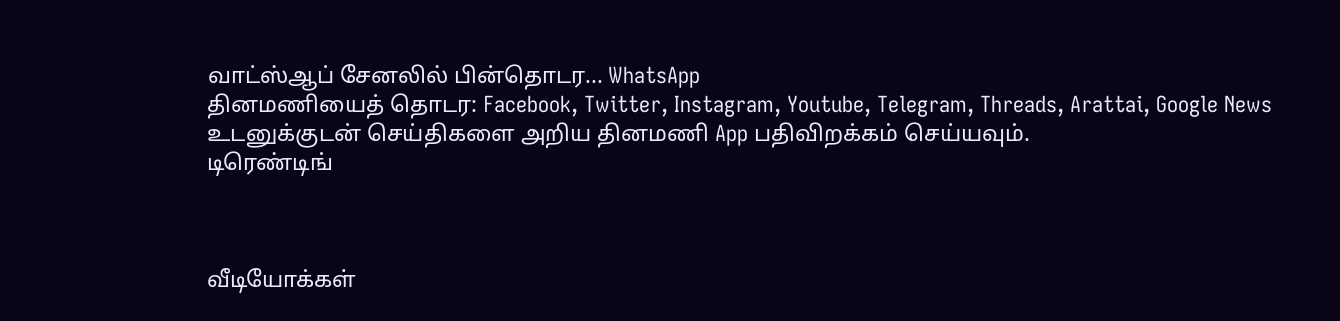வாட்ஸ்ஆப் சேனலில் பின்தொடர... WhatsApp
தினமணியைத் தொடர: Facebook, Twitter, Instagram, Youtube, Telegram, Threads, Arattai, Google News
உடனுக்குடன் செய்திகளை அறிய தினமணி App பதிவிறக்கம் செய்யவும்.
டிரெண்டிங்



வீடியோக்கள்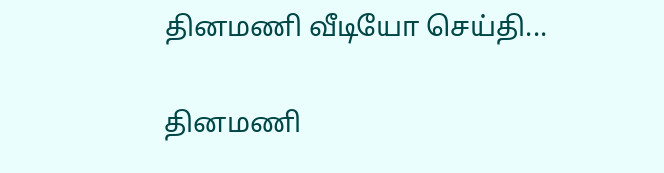தினமணி வீடியோ செய்தி...

தினமணி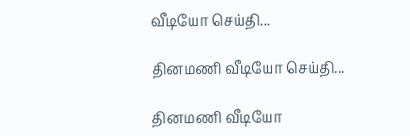வீடியோ செய்தி...

தினமணி வீடியோ செய்தி...

தினமணி வீடியோ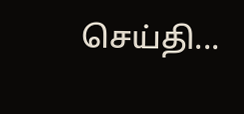செய்தி...